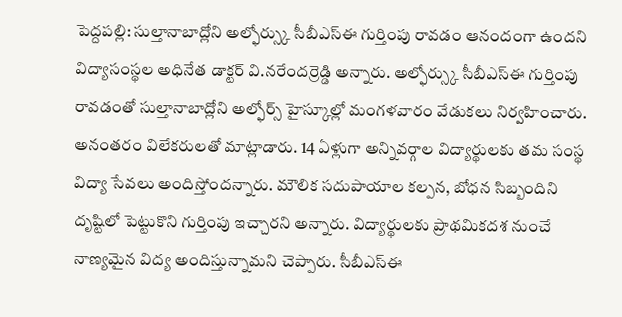పెద్దపల్లి: సుల్తానాబాద్లోని అల్ఫోర్స్కు సీబీఎస్ఈ గుర్తింపు రావడం ఆనందంగా ఉందని విద్యాసంస్థల అధినేత డాక్టర్ వి.నరేందర్రెడ్డి అన్నారు. అల్ఫోర్స్కు సీబీఎస్ఈ గుర్తింపు రావడంతో సుల్తానాబాద్లోని అల్ఫోర్స్ హైస్కూల్లో మంగళవారం వేడుకలు నిర్వహించారు. అనంతరం విలేకరులతో మాట్లాడారు. 14 ఏళ్లుగా అన్నివర్గాల విద్యార్థులకు తమ సంస్థ విద్యా సేవలు అందిస్తోందన్నారు. మౌలిక సదుపాయాల కల్పన, బోధన సిబ్బందిని దృష్టిలో పెట్టుకొని గుర్తింపు ఇచ్చారని అన్నారు. విద్యార్థులకు ప్రాథమికదశ నుంచే నాణ్యమైన విద్య అందిస్తున్నామని చెప్పారు. సీబీఎస్ఈ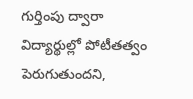గుర్తింపు ద్వారా విద్యార్థుల్లో పోటీతత్వం పెరుగుతుందని,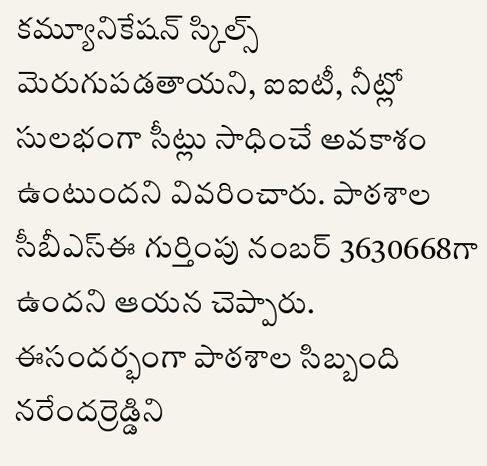కమ్యూనికేషన్ స్కిల్స్ మెరుగుపడతాయని, ఐఐటీ, నీట్లో సులభంగా సీట్లు సాధించే అవకాశం ఉంటుందని వివరించారు. పాఠశాల సీబీఎస్ఈ గుర్తింపు నంబర్ 3630668గా ఉందని ఆయన చెప్పారు. ఈసందర్భంగా పాఠశాల సిబ్బంది నరేందర్రెడ్డిని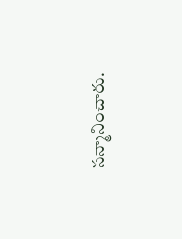సన్మానించారు.